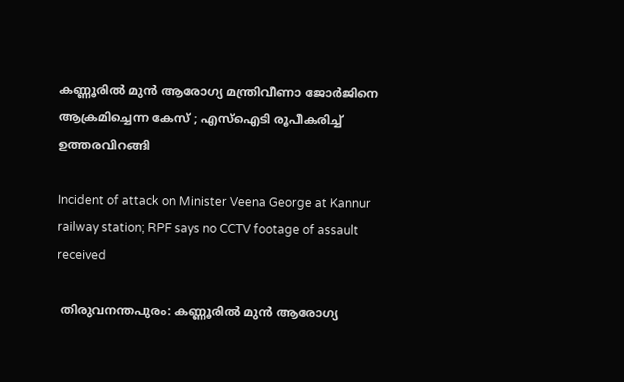കണ്ണൂരില്‍ മുന്‍ ആരോഗ്യ മന്ത്രിവീണാ ജോര്‍ജിനെ ആക്രമിച്ചെന്ന കേസ് ; എസ്‌ഐടി രൂപീകരിച്ച് ഉത്തരവിറങ്ങി

Incident of attack on Minister Veena George at Kannur railway station; RPF says no CCTV footage of assault received

 തിരുവനന്തപുരം: കണ്ണൂരില്‍ മുന്‍ ആരോഗ്യ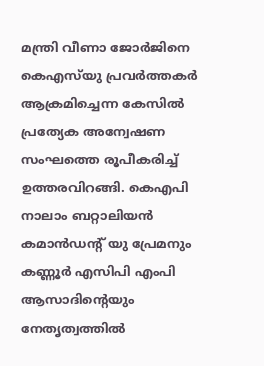മന്ത്രി വീണാ ജോര്‍ജിനെ കെഎസ്‌യു പ്രവര്‍ത്തകര്‍ ആക്രമിച്ചെന്ന കേസില്‍ പ്രത്യേക അന്വേഷണ സംഘത്തെ രൂപീകരിച്ച് ഉത്തരവിറങ്ങി. കെഎപി നാലാം ബറ്റാലിയന്‍ കമാന്‍ഡന്റ് യു പ്രേമനും കണ്ണൂര്‍ എസിപി എംപി ആസാദിന്റെയും നേതൃത്വത്തിൽ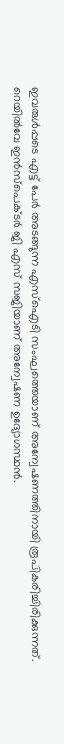ഇവരുൾപ്പടെ എട്ട് പേര്‍ അടങ്ങുന്ന എസ്‌ഐടി സംഘത്തെയാണ് അന്വേഷണത്തിനായി രൂപികരിച്ചിരിക്കുന്നത്. റെയില്‍വേ ഇന്‍സ്‌പെക്ടര്‍ ജി എസ് സജിയാണ് അന്വേഷണ ഉദ്യോഗസ്ഥന്‍.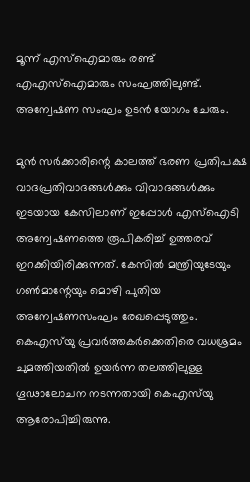മൂന്ന് എസ്‌ഐമാരും രണ്ട് എഎസ്‌ഐമാരും സംഘത്തിലുണ്ട്. അന്വേഷണ സംഘം ഉടന്‍ യോഗം ചേരും.

മുന്‍ സര്‍ക്കാരിന്റെ കാലത്ത് ഭരണ പ്രതിപക്ഷ വാദപ്രതിവാദങ്ങള്‍ക്കും വിവാദങ്ങള്‍ക്കും ഇടയായ കേസിലാണ് ഇപ്പോള്‍ എസ്ഐടി അന്വേഷണത്തെ രൂപികരിച്ച് ഉത്തരവ് ഇറക്കിയിരിക്കുന്നത്. കേസില്‍ മന്ത്രിയുടേയും ഗണ്‍മാന്റേയും മൊഴി പുതിയ അന്വേഷണസംഘം രേഖപ്പെടുത്തും. കെഎസ്‌യു പ്രവര്‍ത്തകര്‍ക്കെതിരെ വധശ്രമം ചുമത്തിയതില്‍ ഉയര്‍ന്ന തലത്തിലുള്ള ഗൂഢാലോചന നടന്നതായി കെഎസ്‌യു ആരോപിച്ചിരുന്നു.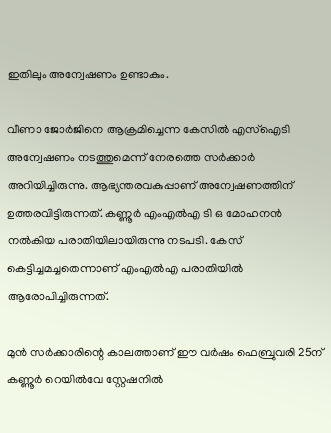ഇതിലും അന്വേഷണം ഉണ്ടാകും.

വീണാ ജോര്‍ജിനെ ആക്രമിച്ചെന്ന കേസില്‍ എസ്ഐടി അന്വേഷണം നടത്തുമെന്ന് നേരത്തെ സര്‍ക്കാര്‍ അറിയിച്ചിരുന്നു. ആഭ്യന്തരവകുപ്പാണ് അന്വേഷണത്തിന് ഉത്തരവിട്ടിരുന്നത്. കണ്ണൂര്‍ എംഎല്‍എ ടി ഒ മോഹനന്‍ നല്‍കിയ പരാതിയിലായിരുന്നു നടപടി. കേസ് കെട്ടിച്ചമച്ചതെന്നാണ് എംഎല്‍എ പരാതിയില്‍ ആരോപിച്ചിരുന്നത്.

മുന്‍ സര്‍ക്കാരിന്റെ കാലത്താണ് ഈ വര്‍ഷം ഫെബ്രുവരി 25ന് കണ്ണൂര്‍ റെയില്‍വേ സ്റ്റേഷനില്‍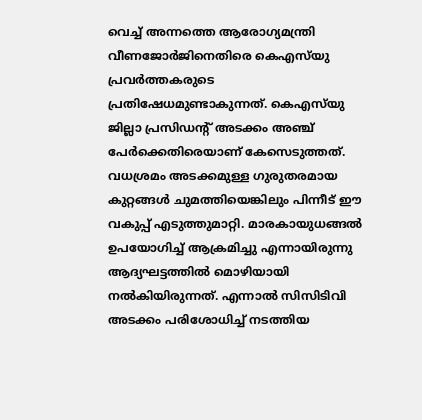വെച്ച് അന്നത്തെ ആരോഗ്യമന്ത്രി വീണജോര്‍ജിനെതിരെ കെഎസ്‌യു പ്രവര്‍ത്തകരുടെ പ്രതിഷേധമുണ്ടാകുന്നത്. കെഎസ്‌യു ജില്ലാ പ്രസിഡന്റ് അടക്കം അഞ്ച് പേര്‍ക്കെതിരെയാണ് കേസെടുത്തത്. വധശ്രമം അടക്കമുള്ള ഗുരുതരമായ കുറ്റങ്ങള്‍ ചുമത്തിയെങ്കിലും പിന്നീട് ഈ വകുപ്പ് എടുത്തുമാറ്റി. മാരകായുധങ്ങല്‍ ഉപയോഗിച്ച് ആക്രമിച്ചു എന്നായിരുന്നു ആദ്യഘട്ടത്തില്‍ മൊഴിയായി നല്‍കിയിരുന്നത്. എന്നാല്‍ സിസിടിവി അടക്കം പരിശോധിച്ച് നടത്തിയ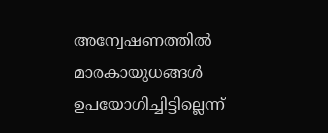അന്വേഷണത്തില്‍ മാരകായുധങ്ങള്‍ ഉപയോഗിച്ചിട്ടില്ലെന്ന്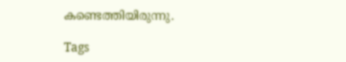കണ്ടെത്തിയിരുന്നു.

Tags